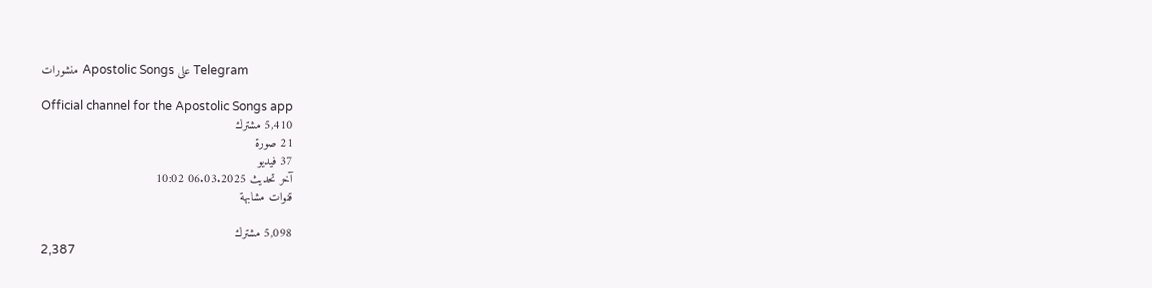منشورات Apostolic Songs على Telegram

Official channel for the Apostolic Songs app
5,410 مشترك
21 صورة
37 فيديو
آخر تحديث 06.03.2025 10:02
قنوات مشابهة

5,098 مشترك
2,387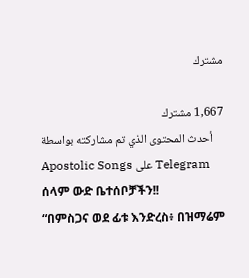مشترك

1,667 مشترك
أحدث المحتوى الذي تم مشاركته بواسطة Apostolic Songs على Telegram
ሰላም ውድ ቤተሰቦቻችን!!
“በምስጋና ወደ ፊቱ እንድረስ፥ በዝማሬም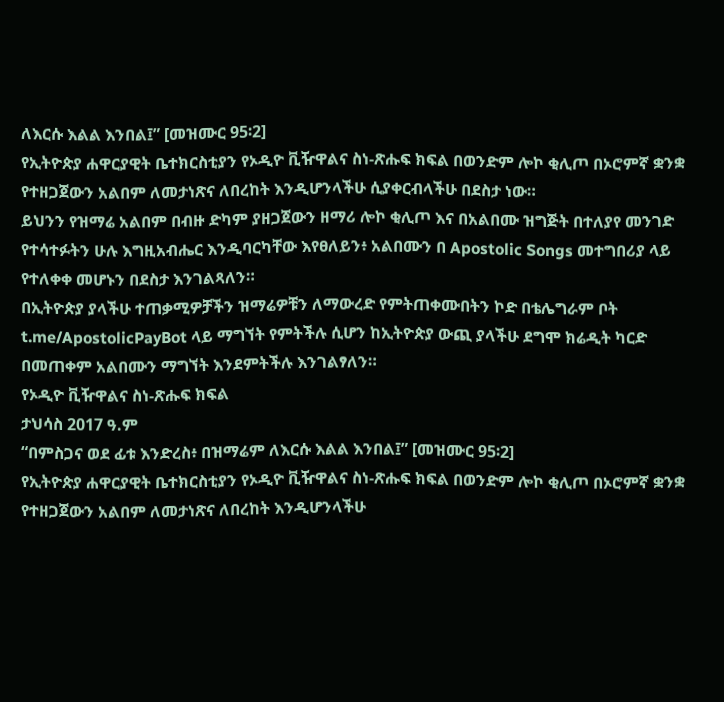ለእርሱ እልል እንበል፤” [መዝሙር 95፡2]
የኢትዮጵያ ሐዋርያዊት ቤተክርስቲያን የኦዲዮ ቪዥዋልና ስነ-ጽሑፍ ክፍል በወንድም ሎኮ ቂሊጦ በኦሮምኛ ቋንቋ የተዘጋጀውን አልበም ለመታነጽና ለበረከት እንዲሆንላችሁ ሲያቀርብላችሁ በደስታ ነው።
ይህንን የዝማሬ አልበም በብዙ ድካም ያዘጋጀውን ዘማሪ ሎኮ ቂሊጦ እና በአልበሙ ዝግጅት በተለያየ መንገድ የተሳተፉትን ሁሉ እግዚአብሔር እንዲባርካቸው እየፀለይን፥ አልበሙን በ Apostolic Songs መተግበሪያ ላይ የተለቀቀ መሆኑን በደስታ እንገልጻለን።
በኢትዮጵያ ያላችሁ ተጠቃሚዎቻችን ዝማሬዎቹን ለማውረድ የምትጠቀሙበትን ኮድ በቴሌግራም ቦት t.me/ApostolicPayBot ላይ ማግኘት የምትችሉ ሲሆን ከኢትዮጵያ ውጪ ያላችሁ ደግሞ ክሬዲት ካርድ በመጠቀም አልበሙን ማግኘት እንደምትችሉ እንገልፃለን።
የኦዲዮ ቪዥዋልና ስነ-ጽሑፍ ክፍል
ታህሳስ 2017 ዓ.ም
“በምስጋና ወደ ፊቱ እንድረስ፥ በዝማሬም ለእርሱ እልል እንበል፤” [መዝሙር 95፡2]
የኢትዮጵያ ሐዋርያዊት ቤተክርስቲያን የኦዲዮ ቪዥዋልና ስነ-ጽሑፍ ክፍል በወንድም ሎኮ ቂሊጦ በኦሮምኛ ቋንቋ የተዘጋጀውን አልበም ለመታነጽና ለበረከት እንዲሆንላችሁ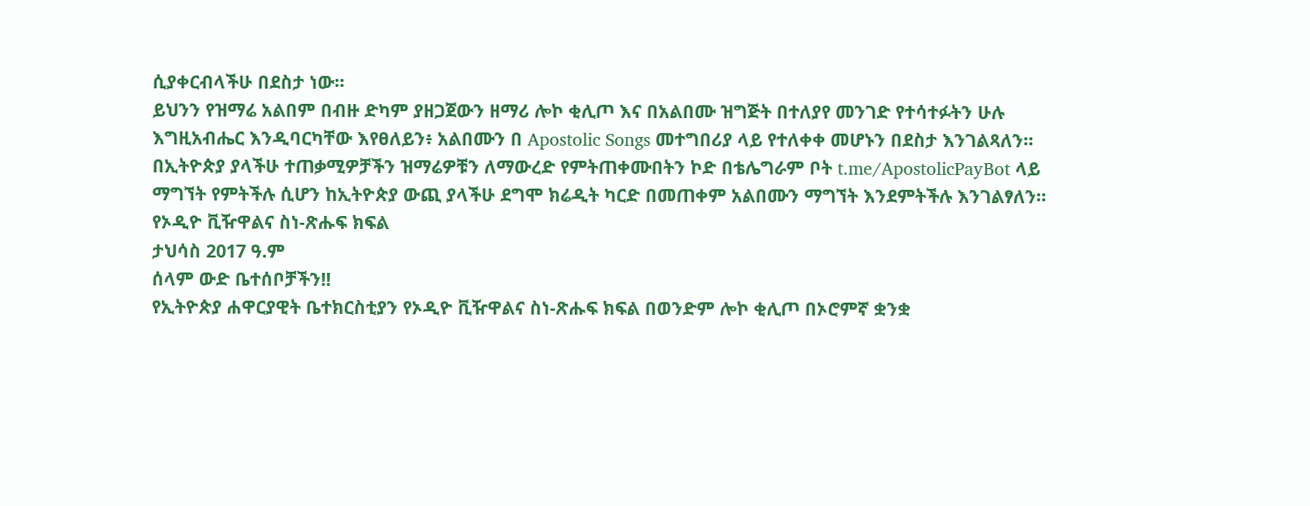ሲያቀርብላችሁ በደስታ ነው።
ይህንን የዝማሬ አልበም በብዙ ድካም ያዘጋጀውን ዘማሪ ሎኮ ቂሊጦ እና በአልበሙ ዝግጅት በተለያየ መንገድ የተሳተፉትን ሁሉ እግዚአብሔር እንዲባርካቸው እየፀለይን፥ አልበሙን በ Apostolic Songs መተግበሪያ ላይ የተለቀቀ መሆኑን በደስታ እንገልጻለን።
በኢትዮጵያ ያላችሁ ተጠቃሚዎቻችን ዝማሬዎቹን ለማውረድ የምትጠቀሙበትን ኮድ በቴሌግራም ቦት t.me/ApostolicPayBot ላይ ማግኘት የምትችሉ ሲሆን ከኢትዮጵያ ውጪ ያላችሁ ደግሞ ክሬዲት ካርድ በመጠቀም አልበሙን ማግኘት እንደምትችሉ እንገልፃለን።
የኦዲዮ ቪዥዋልና ስነ-ጽሑፍ ክፍል
ታህሳስ 2017 ዓ.ም
ሰላም ውድ ቤተሰቦቻችን!!
የኢትዮጵያ ሐዋርያዊት ቤተክርስቲያን የኦዲዮ ቪዥዋልና ስነ-ጽሑፍ ክፍል በወንድም ሎኮ ቂሊጦ በኦሮምኛ ቋንቋ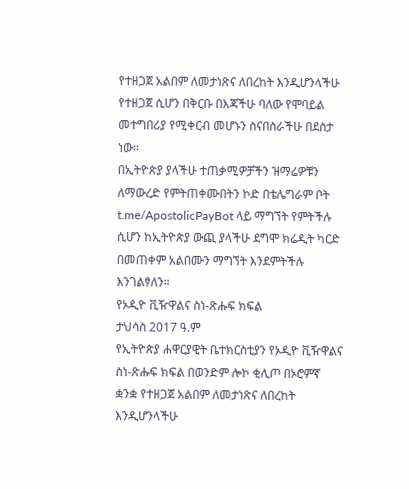የተዘጋጀ አልበም ለመታነጽና ለበረከት እንዲሆንላችሁ የተዘጋጀ ሲሆን በቅርቡ በእጃችሁ ባለው የሞባይል መተግበሪያ የሚቀርብ መሆኑን ስናበስራችሁ በደስታ ነው።
በኢትዮጵያ ያላችሁ ተጠቃሚዎቻችን ዝማሬዎቹን ለማውረድ የምትጠቀሙበትን ኮድ በቴሌግራም ቦት t.me/ApostolicPayBot ላይ ማግኘት የምትችሉ ሲሆን ከኢትዮጵያ ውጪ ያላችሁ ደግሞ ክሬዲት ካርድ በመጠቀም አልበሙን ማግኘት እንደምትችሉ እንገልፃለን።
የኦዲዮ ቪዥዋልና ስነ-ጽሑፍ ክፍል
ታህሳስ 2017 ዓ.ም
የኢትዮጵያ ሐዋርያዊት ቤተክርስቲያን የኦዲዮ ቪዥዋልና ስነ-ጽሑፍ ክፍል በወንድም ሎኮ ቂሊጦ በኦሮምኛ ቋንቋ የተዘጋጀ አልበም ለመታነጽና ለበረከት እንዲሆንላችሁ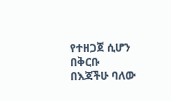የተዘጋጀ ሲሆን በቅርቡ በእጃችሁ ባለው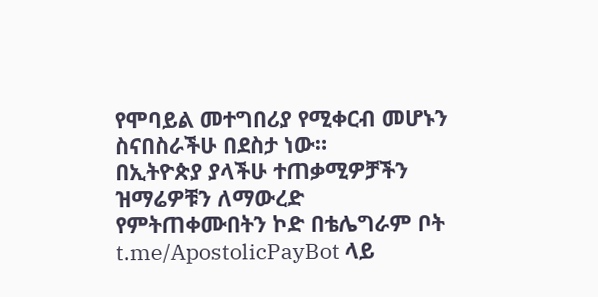የሞባይል መተግበሪያ የሚቀርብ መሆኑን ስናበስራችሁ በደስታ ነው።
በኢትዮጵያ ያላችሁ ተጠቃሚዎቻችን ዝማሬዎቹን ለማውረድ የምትጠቀሙበትን ኮድ በቴሌግራም ቦት t.me/ApostolicPayBot ላይ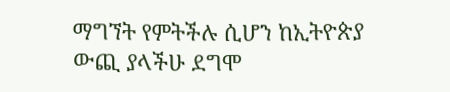ማግኘት የምትችሉ ሲሆን ከኢትዮጵያ ውጪ ያላችሁ ደግሞ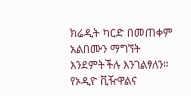ክሬዲት ካርድ በመጠቀም አልበሙን ማግኘት እንደምትችሉ እንገልፃለን።
የኦዲዮ ቪዥዋልና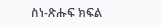ስነ-ጽሑፍ ክፍል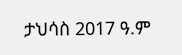ታህሳስ 2017 ዓ.ም